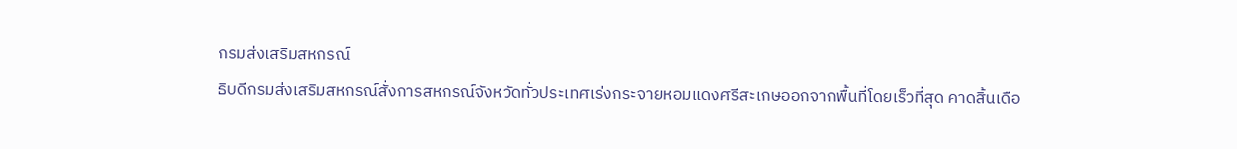กรมส่งเสริมสหกรณ์
ธิบดีกรมส่งเสริมสหกรณ์สั่งการสหกรณ์จังหวัดทั่วประเทศเร่งกระจายหอมแดงศรีสะเกษออกจากพื้นที่โดยเร็วที่สุด คาดสิ้นเดือ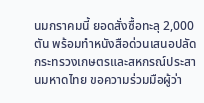นมกราคมนี้ ยอดสั่งซื้อทะลุ 2,000 ตัน พร้อมทำหนังสือด่วนเสนอปลัดกระทรวงเกษตรและสหกรณ์ประสานมหาดไทย ขอความร่วมมือผู้ว่า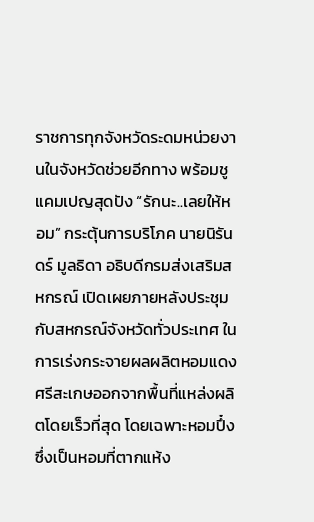ราชการทุกจังหวัดระดมหน่วยงานในจังหวัดช่วยอีกทาง พร้อมชูแคมเปญสุดปัง “รักนะ..เลยให้หอม” กระตุ้นการบริโภค นายนิรันดร์ มูลธิดา อธิบดีกรมส่งเสริมสหกรณ์ เปิดเผยภายหลังประชุมกับสหกรณ์จังหวัดทั่วประเทศ ในการเร่งกระจายผลผลิตหอมแดงศรีสะเกษออกจากพื้นที่แหล่งผลิตโดยเร็วที่สุด โดยเฉพาะหอมปึ๋ง ซึ่งเป็นหอมที่ตากแห้ง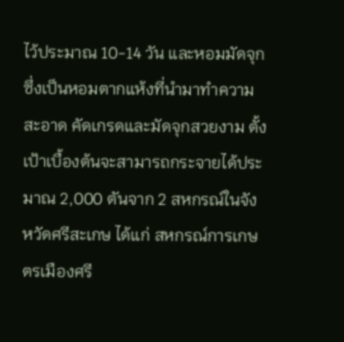ไว้ประมาณ 10-14 วัน และหอมมัดจุกซึ่งเป็นหอมตากแห้งที่นำมาทำความสะอาด คัดเกรดและมัดจุกสวยงาม ตั้งเป้าเบื้องต้นจะสามารถกระจายได้ประมาณ 2,000 ตันจาก 2 สหกรณ์ในจังหวัดศรีสะเกษ ได้แก่ สหกรณ์การเกษตรเมืองศรี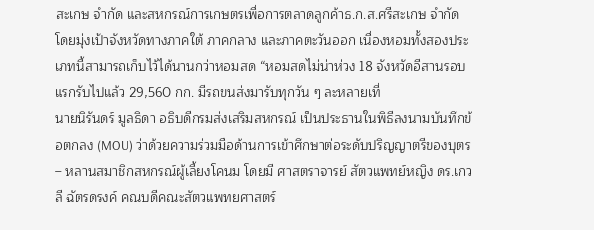สะเกษ จำกัด และสหกรณ์การเกษตรเพื่อการตลาดลูกค้าธ.ก.ส.ศรีสะเกษ จำกัด โดยมุ่งเป้าจังหวัดทางภาคใต้ ภาคกลาง และภาคตะวันออก เนื่องหอมทั้งสองประเภทนี้สามารถเก็บไว้ได้นานกว่าหอมสด “หอมสดไม่น่าห่วง 18 จังหวัดอีสานรอบแรกรับไปแล้ว 29,560 กก. มีรถขนส่งมารับทุกวัน ๆ ละหลายเที่
นายนิรันดร์ มูลธิดา อธิบดีกรมส่งเสริมสหกรณ์ เป็นประธานในพิธีลงนามบันทึกข้อตกลง (MOU) ว่าด้วยความร่วมมือด้านการเข้าศึกษาต่อระดับปริญญาตรีของบุตร – หลานสมาชิกสหกรณ์ผู้เลี้ยงโคนม โดยมี ศาสตราจารย์ สัตวแพทย์หญิง ดร.เกวลี ฉัตรดรงค์ คณบดีคณะสัตวแพทยศาสตร์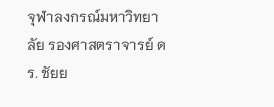จุฬาลงกรณ์มหาวิทยาลัย รองศาสตราจารย์ ดร. ชัยย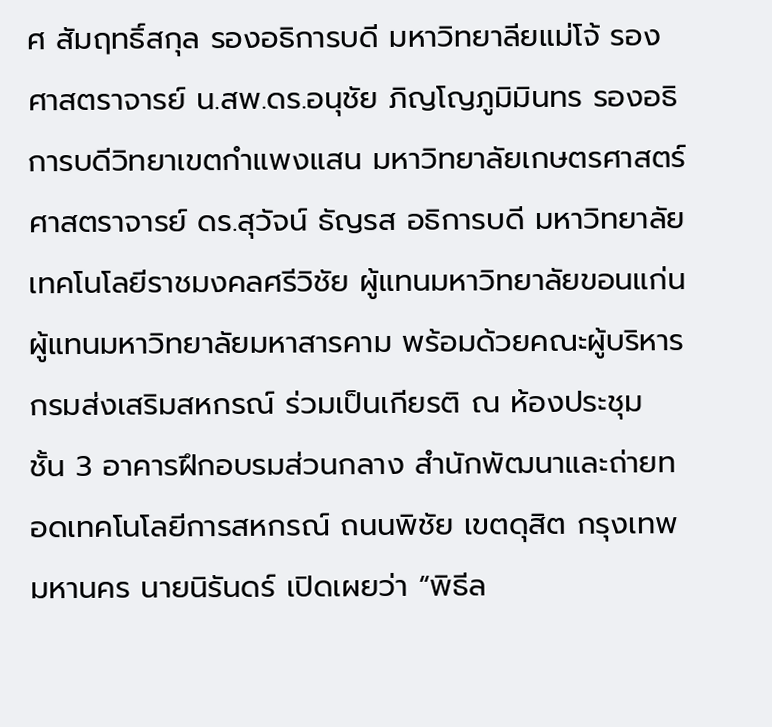ศ สัมฤทธิ์สกุล รองอธิการบดี มหาวิทยาลียแม่โจ้ รองศาสตราจารย์ น.สพ.ดร.อนุชัย ภิญโญภูมิมินทร รองอธิการบดีวิทยาเขตกำแพงแสน มหาวิทยาลัยเกษตรศาสตร์ ศาสตราจารย์ ดร.สุวัจน์ ธัญรส อธิการบดี มหาวิทยาลัยเทคโนโลยีราชมงคลศรีวิชัย ผู้แทนมหาวิทยาลัยขอนแก่น ผู้แทนมหาวิทยาลัยมหาสารคาม พร้อมด้วยคณะผู้บริหารกรมส่งเสริมสหกรณ์ ร่วมเป็นเกียรติ ณ ห้องประชุม ชั้น 3 อาคารฝึกอบรมส่วนกลาง สำนักพัฒนาและถ่ายทอดเทคโนโลยีการสหกรณ์ ถนนพิชัย เขตดุสิต กรุงเทพมหานคร นายนิรันดร์ เปิดเผยว่า “พิธีล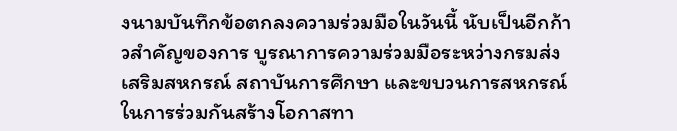งนามบันทึกข้อตกลงความร่วมมือในวันนี้ นับเป็นอีกก้าวสำคัญของการ บูรณาการความร่วมมือระหว่างกรมส่งเสริมสหกรณ์ สถาบันการศึกษา และขบวนการสหกรณ์ ในการร่วมกันสร้างโอกาสทา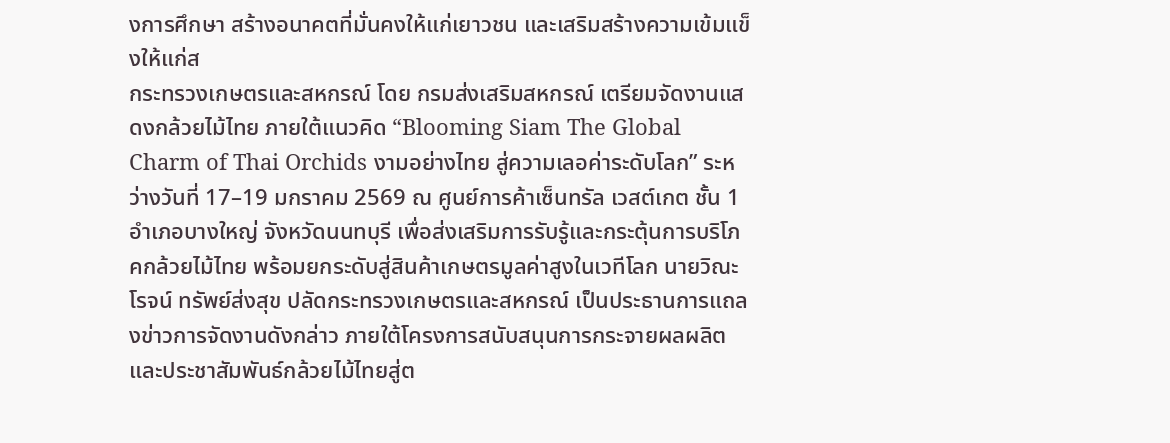งการศึกษา สร้างอนาคตที่มั่นคงให้แก่เยาวชน และเสริมสร้างความเข้มแข็งให้แก่ส
กระทรวงเกษตรและสหกรณ์ โดย กรมส่งเสริมสหกรณ์ เตรียมจัดงานแสดงกล้วยไม้ไทย ภายใต้แนวคิด “Blooming Siam The Global Charm of Thai Orchids งามอย่างไทย สู่ความเลอค่าระดับโลก” ระหว่างวันที่ 17–19 มกราคม 2569 ณ ศูนย์การค้าเซ็นทรัล เวสต์เกต ชั้น 1 อำเภอบางใหญ่ จังหวัดนนทบุรี เพื่อส่งเสริมการรับรู้และกระตุ้นการบริโภคกล้วยไม้ไทย พร้อมยกระดับสู่สินค้าเกษตรมูลค่าสูงในเวทีโลก นายวิณะโรจน์ ทรัพย์ส่งสุข ปลัดกระทรวงเกษตรและสหกรณ์ เป็นประธานการแถลงข่าวการจัดงานดังกล่าว ภายใต้โครงการสนับสนุนการกระจายผลผลิตและประชาสัมพันธ์กล้วยไม้ไทยสู่ต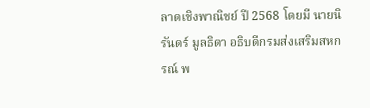ลาดเชิงพาณิชย์ ปี 2568 โดยมี นายนิรันดร์ มูลธิดา อธิบดีกรมส่งเสริมสหกรณ์ พ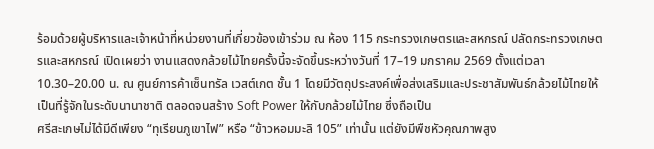ร้อมด้วยผู้บริหารและเจ้าหน้าที่หน่วยงานที่เกี่ยวข้องเข้าร่วม ณ ห้อง 115 กระทรวงเกษตรและสหกรณ์ ปลัดกระทรวงเกษตรและสหกรณ์ เปิดเผยว่า งานแสดงกล้วยไม้ไทยครั้งนี้จะจัดขึ้นระหว่างวันที่ 17–19 มกราคม 2569 ตั้งแต่เวลา 10.30–20.00 น. ณ ศูนย์การค้าเซ็นทรัล เวสต์เกต ชั้น 1 โดยมีวัตถุประสงค์เพื่อส่งเสริมและประชาสัมพันธ์กล้วยไม้ไทยให้เป็นที่รู้จักในระดับนานาชาติ ตลอดจนสร้าง Soft Power ให้กับกล้วยไม้ไทย ซึ่งถือเป็น
ศรีสะเกษไม่ได้มีดีเพียง “ทุเรียนภูเขาไฟ” หรือ “ข้าวหอมมะลิ 105” เท่านั้น แต่ยังมีพืชหัวคุณภาพสูง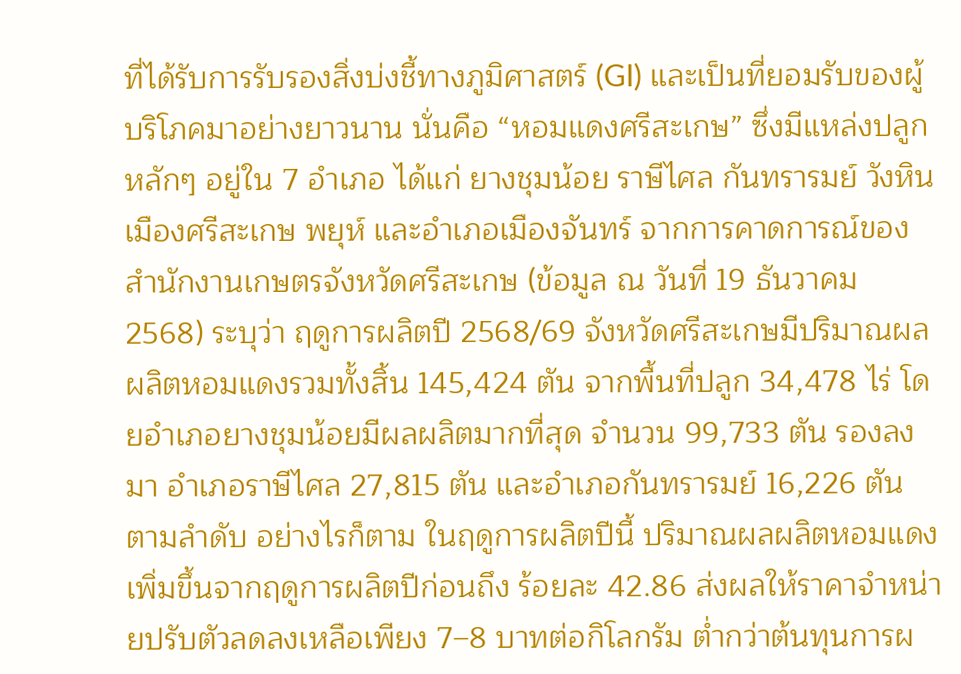ที่ได้รับการรับรองสิ่งบ่งชี้ทางภูมิศาสตร์ (GI) และเป็นที่ยอมรับของผู้บริโภคมาอย่างยาวนาน นั่นคือ “หอมแดงศรีสะเกษ” ซึ่งมีแหล่งปลูกหลักๆ อยู่ใน 7 อำเภอ ได้แก่ ยางชุมน้อย ราษีไศล กันทรารมย์ วังหิน เมืองศรีสะเกษ พยุห์ และอำเภอเมืองจันทร์ จากการคาดการณ์ของสำนักงานเกษตรจังหวัดศรีสะเกษ (ข้อมูล ณ วันที่ 19 ธันวาคม 2568) ระบุว่า ฤดูการผลิตปี 2568/69 จังหวัดศรีสะเกษมีปริมาณผลผลิตหอมแดงรวมทั้งสิ้น 145,424 ตัน จากพื้นที่ปลูก 34,478 ไร่ โดยอำเภอยางชุมน้อยมีผลผลิตมากที่สุด จำนวน 99,733 ตัน รองลงมา อำเภอราษีไศล 27,815 ตัน และอำเภอกันทรารมย์ 16,226 ตัน ตามลำดับ อย่างไรก็ตาม ในฤดูการผลิตปีนี้ ปริมาณผลผลิตหอมแดงเพิ่มขึ้นจากฤดูการผลิตปีก่อนถึง ร้อยละ 42.86 ส่งผลให้ราคาจำหน่ายปรับตัวลดลงเหลือเพียง 7–8 บาทต่อกิโลกรัม ต่ำกว่าต้นทุนการผ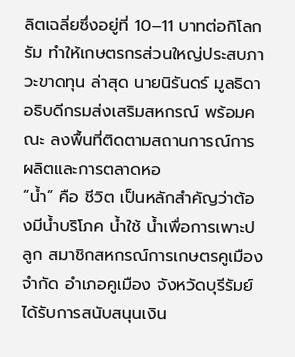ลิตเฉลี่ยซึ่งอยู่ที่ 10–11 บาทต่อกิโลกรัม ทำให้เกษตรกรส่วนใหญ่ประสบภาวะขาดทุน ล่าสุด นายนิรันดร์ มูลธิดา อธิบดีกรมส่งเสริมสหกรณ์ พร้อมคณะ ลงพื้นที่ติดตามสถานการณ์การผลิตและการตลาดหอ
“น้ำ” คือ ชีวิต เป็นหลักสำคัญว่าต้องมีน้ำบริโภค น้ำใช้ น้ำเพื่อการเพาะปลูก สมาชิกสหกรณ์การเกษตรคูเมือง จำกัด อำเภอคูเมือง จังหวัดบุรีรัมย์ ได้รับการสนับสนุนเงิน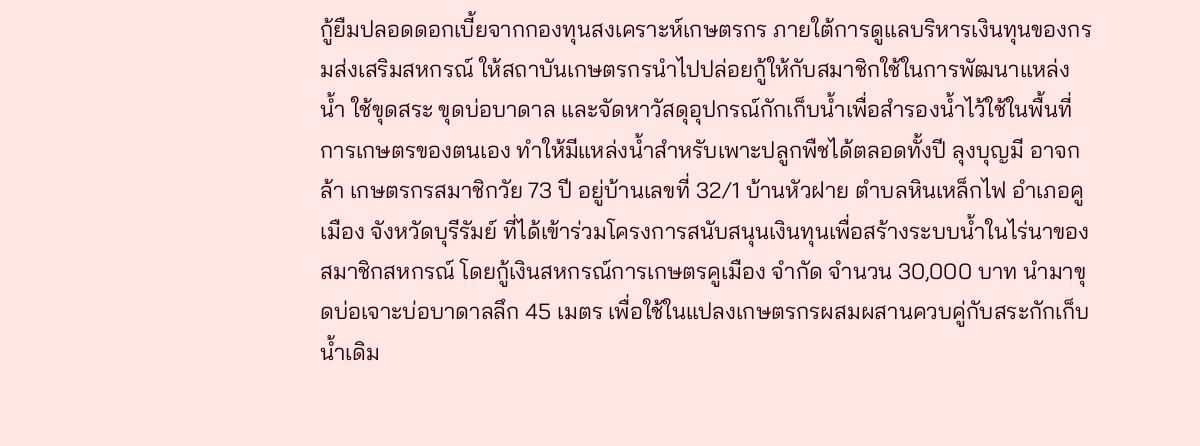กู้ยืมปลอดดอกเบี้ยจากกองทุนสงเคราะห์เกษตรกร ภายใต้การดูแลบริหารเงินทุนของกรมส่งเสริมสหกรณ์ ให้สถาบันเกษตรกรนำไปปล่อยกู้ให้กับสมาชิกใช้ในการพัฒนาแหล่งน้ำ ใช้ขุดสระ ขุดบ่อบาดาล และจัดหาวัสดุอุปกรณ์กักเก็บน้ำเพื่อสำรองน้ำไว้ใช้ในพื้นที่การเกษตรของตนเอง ทำให้มีแหล่งน้ำสำหรับเพาะปลูกพืชได้ตลอดทั้งปี ลุงบุญมี อาจกล้า เกษตรกรสมาชิกวัย 73 ปี อยู่บ้านเลขที่ 32/1 บ้านหัวฝาย ตำบลหินเหล็กไฟ อำเภอคูเมือง จังหวัดบุรีรัมย์ ที่ได้เข้าร่วมโครงการสนับสนุนเงินทุนเพื่อสร้างระบบน้ำในไร่นาของสมาชิกสหกรณ์ โดยกู้เงินสหกรณ์การเกษตรคูเมือง จำกัด จำนวน 30,000 บาท นำมาขุดบ่อเจาะบ่อบาดาลลึก 45 เมตร เพื่อใช้ในแปลงเกษตรกรผสมผสานควบคู่กับสระกักเก็บน้ำเดิม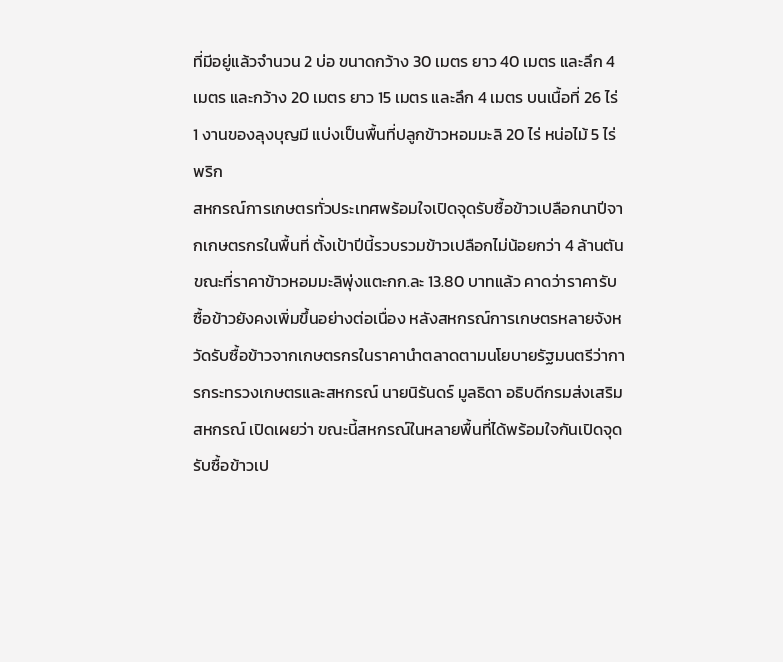ที่มีอยู่แล้วจำนวน 2 บ่อ ขนาดกว้าง 30 เมตร ยาว 40 เมตร และลึก 4 เมตร และกว้าง 20 เมตร ยาว 15 เมตร และลึก 4 เมตร บนเนื้อที่ 26 ไร่ 1 งานของลุงบุญมี แบ่งเป็นพื้นที่ปลูกข้าวหอมมะลิ 20 ไร่ หน่อไม้ 5 ไร่ พริก
สหกรณ์การเกษตรทั่วประเทศพร้อมใจเปิดจุดรับซื้อข้าวเปลือกนาปีจากเกษตรกรในพื้นที่ ตั้งเป้าปีนี้รวบรวมข้าวเปลือกไม่น้อยกว่า 4 ล้านตัน ขณะที่ราคาข้าวหอมมะลิพุ่งแตะกก.ละ 13.80 บาทแล้ว คาดว่าราคารับซื้อข้าวยังคงเพิ่มขึ้นอย่างต่อเนื่อง หลังสหกรณ์การเกษตรหลายจังหวัดรับซื้อข้าวจากเกษตรกรในราคานำตลาดตามนโยบายรัฐมนตรีว่าการกระทรวงเกษตรและสหกรณ์ นายนิรันดร์ มูลธิดา อธิบดีกรมส่งเสริมสหกรณ์ เปิดเผยว่า ขณะนี้สหกรณ์ในหลายพื้นที่ได้พร้อมใจกันเปิดจุดรับซื้อข้าวเป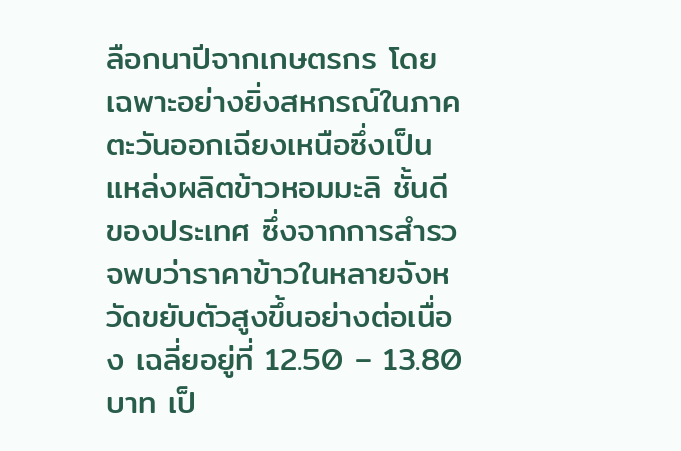ลือกนาปีจากเกษตรกร โดยเฉพาะอย่างยิ่งสหกรณ์ในภาคตะวันออกเฉียงเหนือซึ่งเป็นแหล่งผลิตข้าวหอมมะลิ ชั้นดีของประเทศ ซึ่งจากการสำรวจพบว่าราคาข้าวในหลายจังหวัดขยับตัวสูงขึ้นอย่างต่อเนื่อง เฉลี่ยอยู่ที่ 12.50 – 13.80 บาท เป็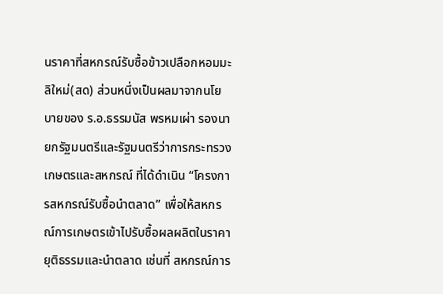นราคาที่สหกรณ์รับซื้อข้าวเปลือกหอมมะลิใหม่(สด) ส่วนหนึ่งเป็นผลมาจากนโยบายของ ร.อ.ธรรมนัส พรหมเผ่า รองนายกรัฐมนตรีและรัฐมนตรีว่าการกระทรวงเกษตรและสหกรณ์ ที่ได้ดำเนิน “โครงการสหกรณ์รับซื้อนำตลาด” เพื่อให้สหกรณ์การเกษตรเข้าไปรับซื้อผลผลิตในราคายุติธรรมและนำตลาด เช่นที่ สหกรณ์การ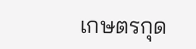เกษตรกุด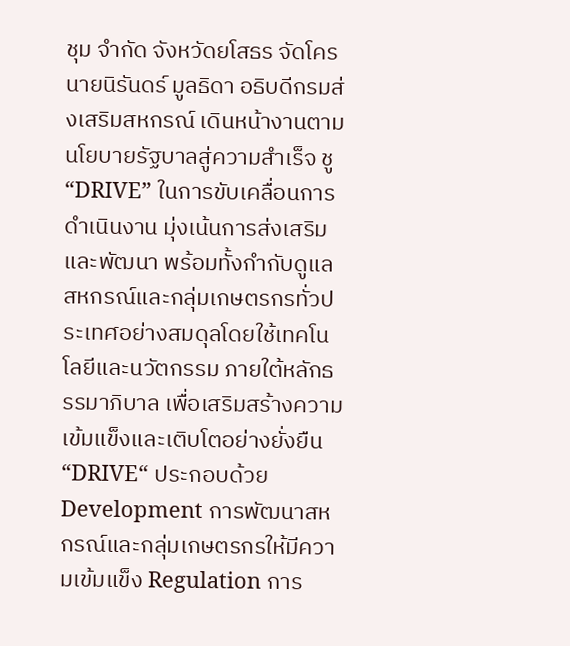ชุม จำกัด จังหวัดยโสธร จัดโคร
นายนิรันดร์ มูลธิดา อธิบดีกรมส่งเสริมสหกรณ์ เดินหน้างานตามนโยบายรัฐบาลสู่ความสำเร็จ ชู “DRIVE” ในการขับเคลื่อนการดำเนินงาน มุ่งเน้นการส่งเสริมและพัฒนา พร้อมทั้งกำกับดูแลสหกรณ์และกลุ่มเกษตรกรทั่วประเทศอย่างสมดุลโดยใช้เทคโนโลยีและนวัตกรรม ภายใต้หลักธรรมาภิบาล เพื่อเสริมสร้างความเข้มแข็งและเติบโตอย่างยั่งยืน “DRIVE“ ประกอบด้วย Development การพัฒนาสหกรณ์และกลุ่มเกษตรกรให้มีความเข้มแข็ง Regulation การ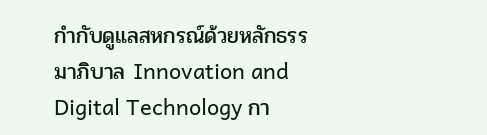กำกับดูแลสหกรณ์ด้วยหลักธรรมาภิบาล Innovation and Digital Technology กา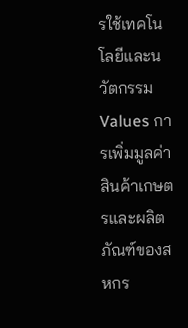รใช้เทคโนโลยีและนวัตกรรม Values การเพิ่มมูลค่าสินค้าเกษตรและผลิตภัณฑ์ของสหกร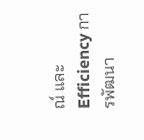ณ์ และ Efficiency การพัฒนา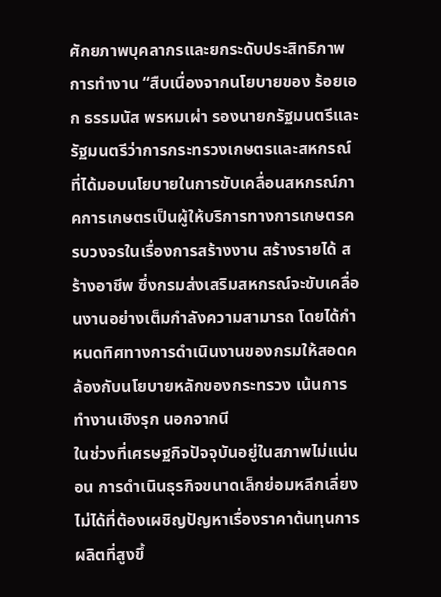ศักยภาพบุคลากรและยกระดับประสิทธิภาพการทำงาน “สืบเนื่องจากนโยบายของ ร้อยเอก ธรรมนัส พรหมเผ่า รองนายกรัฐมนตรีและรัฐมนตรีว่าการกระทรวงเกษตรและสหกรณ์ ที่ได้มอบนโยบายในการขับเคลื่อนสหกรณ์ภาคการเกษตรเป็นผู้ให้บริการทางการเกษตรครบวงจรในเรื่องการสร้างงาน สร้างรายได้ สร้างอาชีพ ซึ่งกรมส่งเสริมสหกรณ์จะขับเคลื่อนงานอย่างเต็มกำลังความสามารถ โดยได้กำหนดทิศทางการดำเนินงานของกรมให้สอดคล้องกับนโยบายหลักของกระทรวง เน้นการทำงานเชิงรุก นอกจากนี
ในช่วงที่เศรษฐกิจปัจจุบันอยู่ในสภาพไม่แน่นอน การดำเนินธุรกิจขนาดเล็กย่อมหลีกเลี่ยงไม่ได้ที่ต้องเผชิญปัญหาเรื่องราคาต้นทุนการผลิตที่สูงขึ้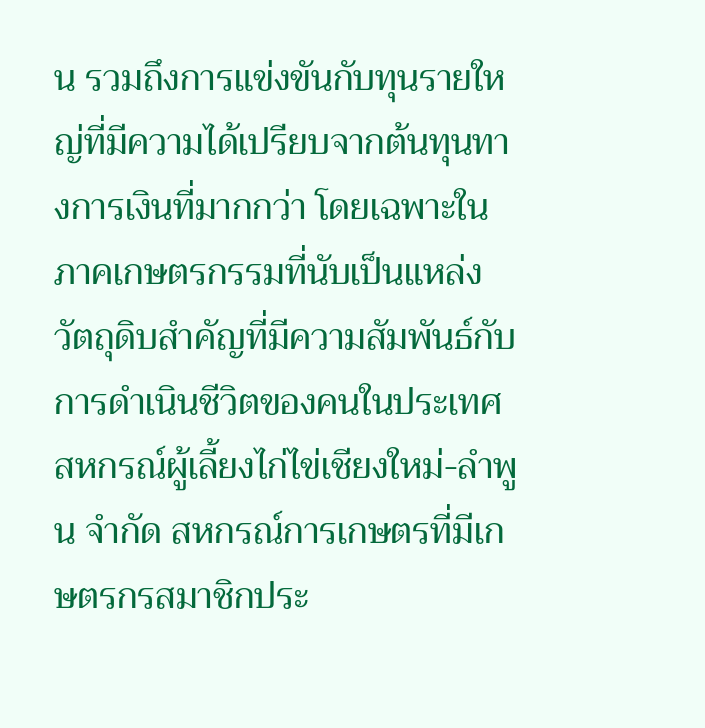น รวมถึงการแข่งขันกับทุนรายใหญ่ที่มีความได้เปรียบจากต้นทุนทางการเงินที่มากกว่า โดยเฉพาะในภาคเกษตรกรรมที่นับเป็นแหล่งวัตถุดิบสำคัญที่มีความสัมพันธ์กับการดำเนินชีวิตของคนในประเทศ สหกรณ์ผู้เลี้ยงไก่ไข่เชียงใหม่-ลำพูน จำกัด สหกรณ์การเกษตรที่มีเกษตรกรสมาชิกประ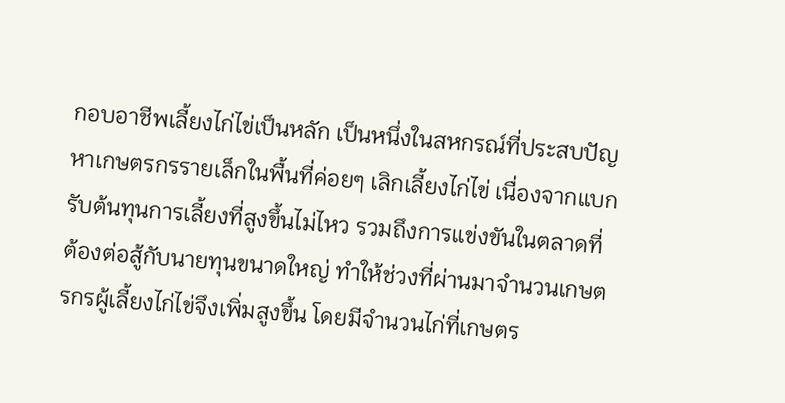กอบอาชีพเลี้ยงไก่ไข่เป็นหลัก เป็นหนึ่งในสหกรณ์ที่ประสบปัญหาเกษตรกรรายเล็กในพื้นที่ค่อยๆ เลิกเลี้ยงไก่ไข่ เนื่องจากแบกรับต้นทุนการเลี้ยงที่สูงขึ้นไม่ไหว รวมถึงการแข่งขันในตลาดที่ต้องต่อสู้กับนายทุนขนาดใหญ่ ทำให้ช่วงที่ผ่านมาจำนวนเกษตรกรผู้เลี้ยงไก่ไข่จึงเพิ่มสูงขึ้น โดยมีจำนวนไก่ที่เกษตร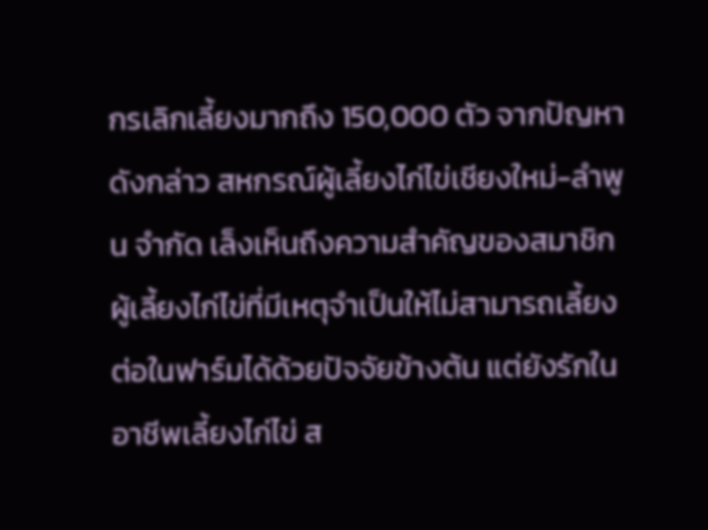กรเลิกเลี้ยงมากถึง 150,000 ตัว จากปัญหาดังกล่าว สหกรณ์ผู้เลี้ยงไก่ไข่เชียงใหม่-ลำพูน จำกัด เล็งเห็นถึงความสำคัญของสมาชิกผู้เลี้ยงไก่ไข่ที่มีเหตุจำเป็นให้ไม่สามารถเลี้ยงต่อในฟาร์มได้ด้วยปัจจัยข้างต้น แต่ยังรักในอาชีพเลี้ยงไก่ไข่ ส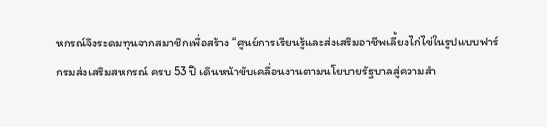หกรณ์จึงระดมทุนจากสมาชิกเพื่อสร้าง “ศูนย์การเรียนรู้และส่งเสริมอาชีพเลี้ยงไก่ไข่ในรูปแบบฟาร์
กรมส่งเสริมสหกรณ์ ครบ 53 ปี เดินหน้าขับเคลื่อนงานตามนโยบายรัฐบาลสู่ความสำ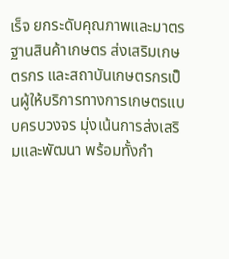เร็จ ยกระดับคุณภาพและมาตรฐานสินค้าเกษตร ส่งเสริมเกษตรกร และสถาบันเกษตรกรเป็นผู้ให้บริการทางการเกษตรแบบครบวงจร มุ่งเน้นการส่งเสริมและพัฒนา พร้อมทั้งกำ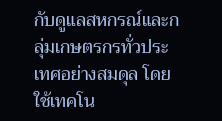กับดูแลสหกรณ์และกลุ่มเกษตรกรทั่วประเทศอย่างสมดุล โดยใช้เทคโน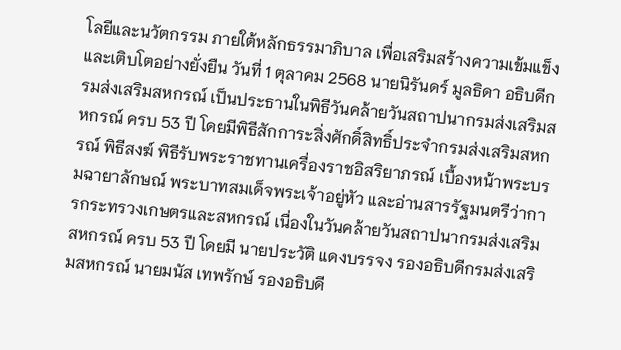โลยีและนวัตกรรม ภายใต้หลักธรรมาภิบาล เพื่อเสริมสร้างความเข้มแข็งและเติบโตอย่างยั่งยืน วันที่ 1 ตุลาคม 2568 นายนิรันดร์ มูลธิดา อธิบดีกรมส่งเสริมสหกรณ์ เป็นประธานในพิธีวันคล้ายวันสถาปนากรมส่งเสริมสหกรณ์ ครบ 53 ปี โดยมีพิธีสักการะสิ่งศักดิ์สิทธิ์ประจำกรมส่งเสริมสหกรณ์ พิธีสงฆ์ พิธีรับพระราชทานเครื่องราชอิสริยาภรณ์ เบื้องหน้าพระบรมฉายาลักษณ์ พระบาทสมเด็จพระเจ้าอยู่หัว และอ่านสารรัฐมนตรีว่าการกระทรวงเกษตรและสหกรณ์ เนื่องในวันคล้ายวันสถาปนากรมส่งเสริมสหกรณ์ ครบ 53 ปี โดยมี นายประวัติ แดงบรรจง รองอธิบดีกรมส่งเสริมสหกรณ์ นายมนัส เทพรักษ์ รองอธิบดี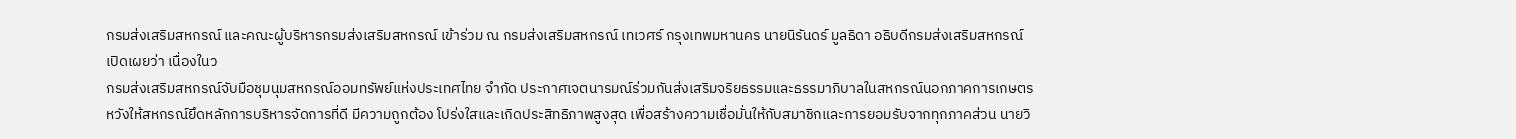กรมส่งเสริมสหกรณ์ และคณะผู้บริหารกรมส่งเสริมสหกรณ์ เข้าร่วม ณ กรมส่งเสริมสหกรณ์ เทเวศร์ กรุงเทพมหานคร นายนิรันดร์ มูลธิดา อธิบดีกรมส่งเสริมสหกรณ์เปิดเผยว่า เนื่องในว
กรมส่งเสริมสหกรณ์จับมือชุมนุมสหกรณ์ออมทรัพย์แห่งประเทศไทย จำกัด ประกาศเจตนารมณ์ร่วมกันส่งเสริมจริยธรรมและธรรมาภิบาลในสหกรณ์นอกภาคการเกษตร หวังให้สหกรณ์ยึดหลักการบริหารจัดการที่ดี มีความถูกต้อง โปร่งใสและเกิดประสิทธิภาพสูงสุด เพื่อสร้างความเชื่อมั่นให้กับสมาชิกและการยอมรับจากทุกภาคส่วน นายวิ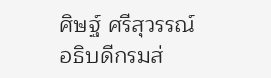ศิษฐ์ ศรีสุวรรณ์ อธิบดีกรมส่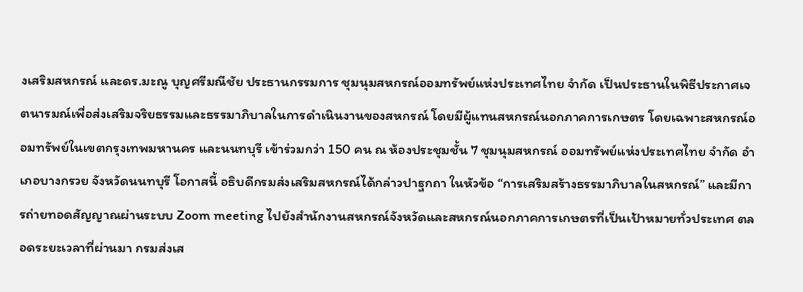งเสริมสหกรณ์ และดร.มะณู บุญศรีมณีชัย ประธานกรรมการ ชุมนุมสหกรณ์ออมทรัพย์แห่งประเทศไทย จำกัด เป็นประธานในพิธีประกาศเจตนารมณ์เพื่อส่งเสริมจริยธรรมและธรรมาภิบาลในการดำเนินงานของสหกรณ์ โดยมีผู้แทนสหกรณ์นอกภาคการเกษตร โดยเฉพาะสหกรณ์ออมทรัพย์ในเขตกรุงเทพมหานคร และนนทบุรี เข้าร่วมกว่า 150 คน ณ ห้องประชุมชั้น 7 ชุมนุมสหกรณ์ ออมทรัพย์แห่งประเทศไทย จำกัด อำเภอบางกรวย จังหวัดนนทบุรี โอกาสนี้ อธิบดีกรมส่งเสริมสหกรณ์ได้กล่าวปาฐกถา ในหัวข้อ “การเสริมสร้างธรรมาภิบาลในสหกรณ์” และมีการถ่ายทอดสัญญาณผ่านระบบ Zoom meeting ไปยังสำนักงานสหกรณ์จังหวัดและสหกรณ์นอกภาคการเกษตรที่เป็นเป้าหมายทั่วประเทศ ตลอดระยะเวลาที่ผ่านมา กรมส่งเส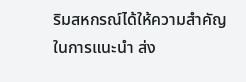ริมสหกรณ์ได้ให้ความสำคัญในการแนะนำ ส่ง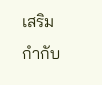เสริม กำกับ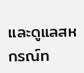และดูแลสหกรณ์ท